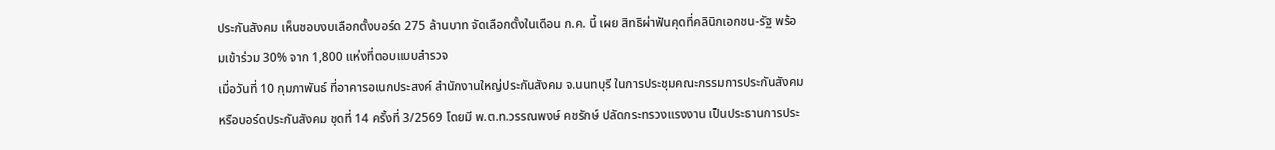ประกันสังคม เห็นชอบงบเลือกตั้งบอร์ด 275 ล้านบาท จัดเลือกตั้งในเดือน ก.ค. นี้ เผย สิทธิผ่าฟันคุดที่คลินิกเอกชน-รัฐ พร้อมเข้าร่วม 30% จาก 1,800 แห่งที่ตอบแบบสำรวจ
เมื่อวันที่ 10 กุมภาพันธ์ ที่อาคารอเนกประสงค์ สำนักงานใหญ่ประกันสังคม จ.นนทบุรี ในการประชุมคณะกรรมการประกันสังคม หรือบอร์ดประกันสังคม ชุดที่ 14 ครั้งที่ 3/2569 โดยมี พ.ต.ท.วรรณพงษ์ คชรักษ์ ปลัดกระทรวงแรงงาน เป็นประธานการประ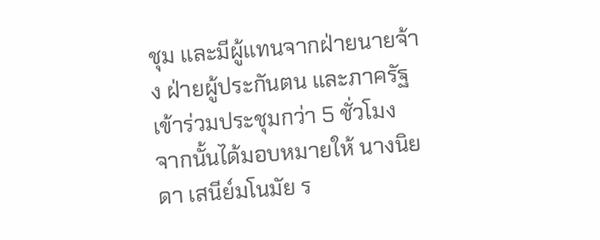ชุม และมีผู้แทนจากฝ่ายนายจ้าง ฝ่ายผู้ประกันตน และภาครัฐเข้าร่วมประชุมกว่า 5 ชั่วโมง จากนั้นได้มอบหมายให้ นางนิยดา เสนีย์มโนมัย ร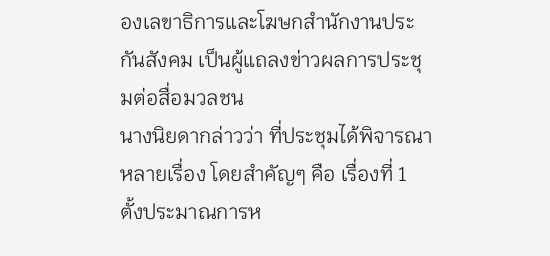องเลขาธิการและโฆษกสำนักงานประกันสังคม เป็นผู้แถลงข่าวผลการประชุมต่อสื่อมวลชน
นางนิยดากล่าวว่า ที่ประชุมได้พิจารณาหลายเรื่อง โดยสำคัญๆ คือ เรื่องที่ 1 ตั้งประมาณการห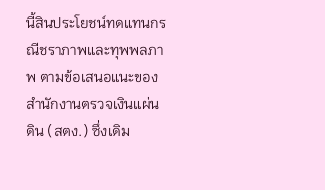นี้สินประโยชน์ทดแทนกรณีชราภาพและทุพพลภาพ ตามข้อเสนอแนะของสำนักงานตรวจเงินแผ่นดิน (สตง.) ซึ่งเดิม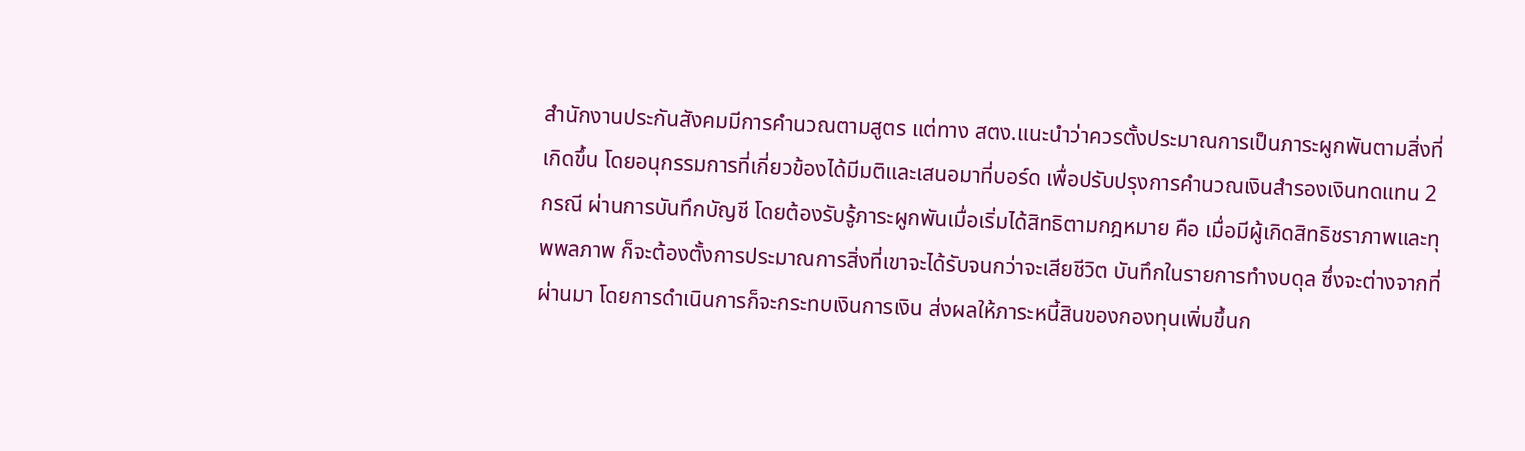สำนักงานประกันสังคมมีการคำนวณตามสูตร แต่ทาง สตง.แนะนำว่าควรตั้งประมาณการเป็นภาระผูกพันตามสิ่งที่เกิดขึ้น โดยอนุกรรมการที่เกี่ยวข้องได้มีมติและเสนอมาที่บอร์ด เพื่อปรับปรุงการคำนวณเงินสำรองเงินทดแทน 2 กรณี ผ่านการบันทึกบัญชี โดยต้องรับรู้ภาระผูกพันเมื่อเริ่มได้สิทธิตามกฎหมาย คือ เมื่อมีผู้เกิดสิทธิชราภาพและทุพพลภาพ ก็จะต้องตั้งการประมาณการสิ่งที่เขาจะได้รับจนกว่าจะเสียชีวิต บันทึกในรายการทำงบดุล ซึ่งจะต่างจากที่ผ่านมา โดยการดำเนินการก็จะกระทบเงินการเงิน ส่งผลให้ภาระหนี้สินของกองทุนเพิ่มขึ้นก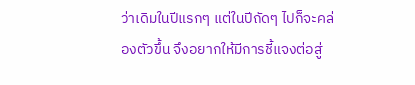ว่าเดิมในปีแรกๆ แต่ในปีถัดๆ ไปก็จะคล่องตัวขึ้น จึงอยากให้มีการชี้แจงต่อสู่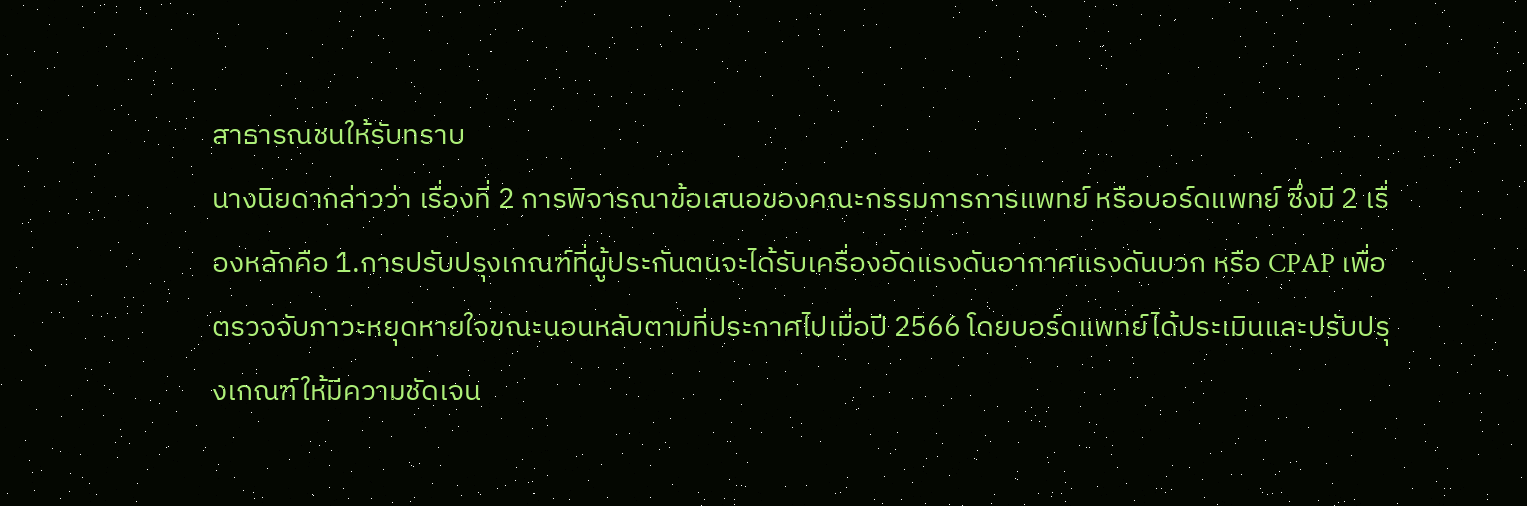สาธารณชนให้รับทราบ
นางนิยดากล่าวว่า เรื่องที่ 2 การพิจารณาข้อเสนอของคณะกรรมการการแพทย์ หรือบอร์ดแพทย์ ซึ่งมี 2 เรื่องหลักคือ 1.การปรับปรุงเกณฑ์ที่ผู้ประกันตนจะได้รับเครื่องอัดแรงดันอากาศแรงดันบวก หรือ CPAP เพื่อตรวจจับภาวะหยุดหายใจขณะนอนหลับตามที่ประกาศไปเมื่อปี 2566 โดยบอร์ดแพทย์ได้ประเมินและปรับปรุงเกณฑ์ให้มีความชัดเจน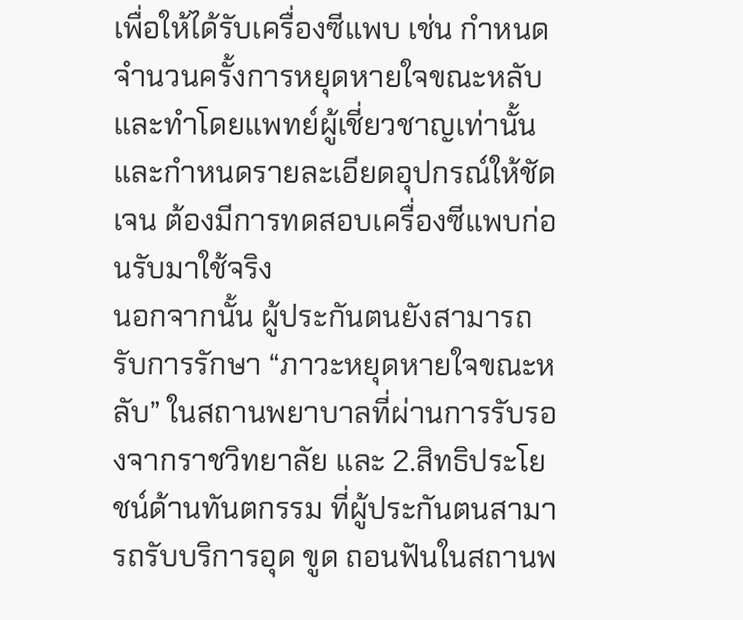เพื่อให้ได้รับเครื่องซีแพบ เช่น กำหนดจำนวนครั้งการหยุดหายใจขณะหลับ และทำโดยแพทย์ผู้เชี่ยวชาญเท่านั้น และกำหนดรายละเอียดอุปกรณ์ให้ชัดเจน ต้องมีการทดสอบเครื่องซีแพบก่อนรับมาใช้จริง
นอกจากนั้น ผู้ประกันตนยังสามารถรับการรักษา “ภาวะหยุดหายใจขณะหลับ” ในสถานพยาบาลที่ผ่านการรับรองจากราชวิทยาลัย และ 2.สิทธิประโยชน์ด้านทันตกรรม ที่ผู้ประกันตนสามารถรับบริการอุด ขูด ถอนฟันในสถานพ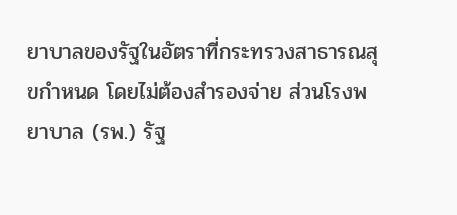ยาบาลของรัฐในอัตราที่กระทรวงสาธารณสุขกำหนด โดยไม่ต้องสำรองจ่าย ส่วนโรงพยาบาล (รพ.) รัฐ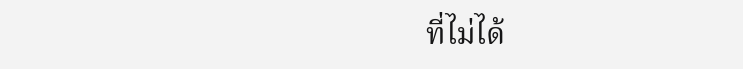ที่ไม่ได้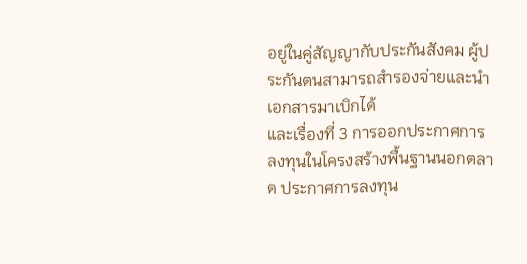อยู่ในคู่สัญญากับประกันสังคม ผู้ประกันตนสามารถสำรองจ่ายและนำเอกสารมาเบิกได้
และเรื่องที่ 3 การออกประกาศการลงทุนในโครงสร้างพื้นฐานนอกตลาด ประกาศการลงทุน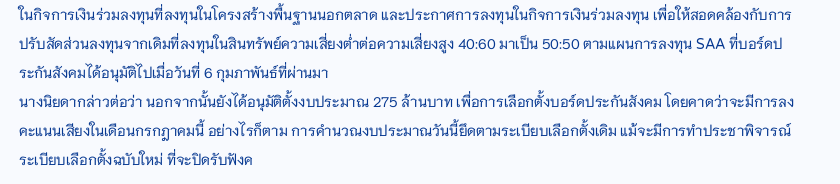ในกิจการเงินร่วมลงทุนที่ลงทุนในโครงสร้างพื้นฐานนอกตลาด และประกาศการลงทุนในกิจการเงินร่วมลงทุน เพื่อให้สอดคล้องกับการปรับสัดส่วนลงทุนจากเดิมที่ลงทุนในสินทรัพย์ความเสี่ยงต่ำต่อความเสี่ยงสูง 40:60 มาเป็น 50:50 ตามแผนการลงทุน SAA ที่บอร์ดประกันสังคมได้อนุมัติไปเมื่อวันที่ 6 กุมภาพันธ์ที่ผ่านมา
นางนิยดากล่าวต่อว่า นอกจากนั้นยังได้อนุมัติตั้งงบประมาณ 275 ล้านบาท เพื่อการเลือกตั้งบอร์ดประกันสังคม โดยคาดว่าจะมีการลงคะแนนเสียงในเดือนกรกฎาคมนี้ อย่างไรก็ตาม การคำนวณงบประมาณวันนี้ยึดตามระเบียบเลือกตั้งเดิม แม้จะมีการทำประชาพิจารณ์ระเบียบเลือกตั้งฉบับใหม่ ที่จะปิดรับฟังค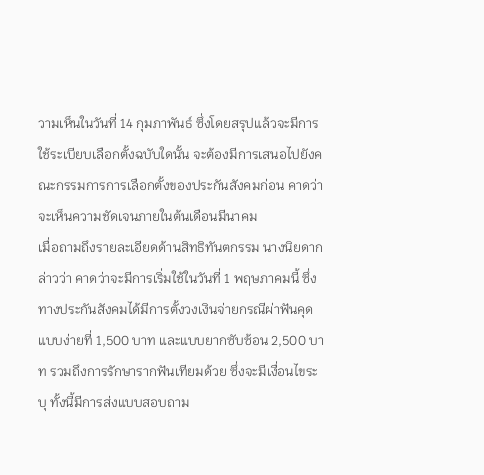วามเห็นในวันที่ 14 กุมภาพันธ์ ซึ่งโดยสรุปแล้วจะมีการใช้ระเบียบเลือกตั้งฉบับใดนั้น จะต้องมีการเสนอไปยังคณะกรรมการการเลือกตั้งของประกันสังคมก่อน คาดว่าจะเห็นความชัดเจนภายในต้นเดือนมีนาคม
เมื่อถามถึงรายละเอียดด้านสิทธิทันตกรรม นางนิยดากล่าวว่า คาดว่าจะมีการเริ่มใช้ในวันที่ 1 พฤษภาคมนี้ ซึ่งทางประกันสังคมได้มีการตั้งวงเงินจ่ายกรณีผ่าฟันคุดแบบง่ายที่ 1,500 บาท และแบบยากซับซ้อน 2,500 บาท รวมถึงการรักษารากฟันเทียมด้วย ซึ่งจะมีเงื่อนไขระบุ ทั้งนี้มีการส่งแบบสอบถาม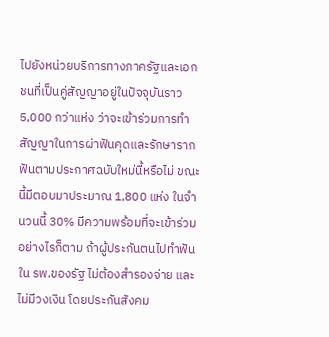ไปยังหน่วยบริการทางภาครัฐและเอกชนที่เป็นคู่สัญญาอยู่ในปัจจุบันราว 5,000 กว่าแห่ง ว่าจะเข้าร่วมการทำสัญญาในการผ่าฟันคุดและรักษารากฟันตามประกาศฉบับใหม่นี้หรือไม่ ขณะนี้มีตอบมาประมาณ 1,800 แห่ง ในจำนวนนี้ 30% มีความพร้อมที่จะเข้าร่วม อย่างไรก็ตาม ถ้าผู้ประกันตนไปทำฟันใน รพ.ของรัฐ ไม่ต้องสำรองจ่าย และไม่มีวงเงิน โดยประกันสังคม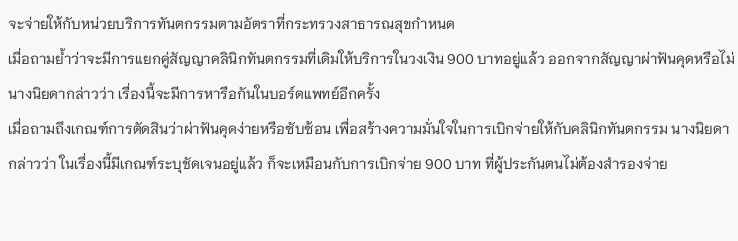จะจ่ายให้กับหน่วยบริการทันตกรรมตามอัตราที่กระทรวงสาธารณสุขกำหนด
เมื่อถามย้ำว่าจะมีการแยกคู่สัญญาคลินิกทันตกรรมที่เดิมให้บริการในวงเงิน 900 บาทอยู่แล้ว ออกจากสัญญาผ่าฟันคุดหรือไม่ นางนิยดากล่าวว่า เรื่องนี้จะมีการหารือกันในบอร์ดแพทย์อีกครั้ง
เมื่อถามถึงเกณฑ์การตัดสินว่าผ่าฟันคุดง่ายหรือซับซ้อน เพื่อสร้างความมั่นใจในการเบิกจ่ายให้กับคลินิกทันตกรรม นางนิยดากล่าวว่า ในเรื่องนี้มีเกณฑ์ระบุชัดเจนอยู่แล้ว ก็จะเหมือนกับการเบิกจ่าย 900 บาท ที่ผู้ประกันตนไม่ต้องสำรองจ่าย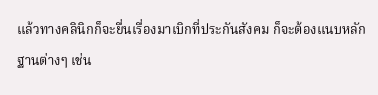แล้วทางคลินิกก็จะยื่นเรื่องมาเบิกที่ประกันสังคม ก็จะต้องแนบหลักฐานต่างๆ เช่น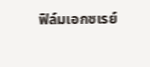ฟิล์มเอกซเรย์